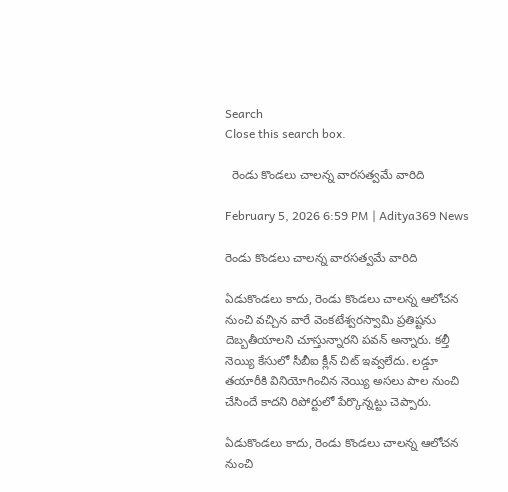Search
Close this search box.

  రెండు కొండ‌లు చాల‌న్న వార‌స‌త్వ‌మే వారిది

February 5, 2026 6:59 PM | Aditya369 News

రెండు కొండ‌లు చాల‌న్న వార‌స‌త్వ‌మే వారిది

ఏడుకొండ‌లు కాదు, రెండు కొండ‌లు చాలన్న ఆలోచ‌న నుంచి వ‌చ్చిన వారే వెంక‌టేశ్వ‌ర‌స్వామి ప్ర‌తిష్ట‌ను దెబ్బ‌తీయాల‌ని చూస్తున్నార‌ని ప‌వ‌న్ అన్నారు. కల్తీ నెయ్యి కేసులో సీబీఐ క్లీన్ చిట్ ఇవ్వలేదు. లడ్డూ తయారీకి వినియోగించిన నెయ్యి అసలు పాల నుంచి చేసిందే కాదని రిపోర్టులో పేర్కొన్నట్టు చెప్పారు.

ఏడుకొండ‌లు కాదు, రెండు కొండ‌లు చాలన్న ఆలోచ‌న నుంచి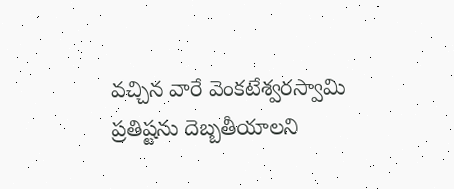వ‌చ్చిన వారే వెంక‌టేశ్వ‌ర‌స్వామి ప్ర‌తిష్ట‌ను దెబ్బ‌తీయాల‌ని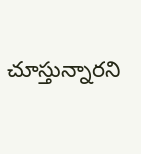చూస్తున్నార‌ని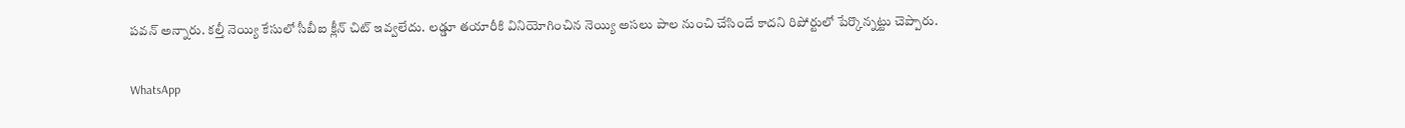ప‌వ‌న్ అన్నారు. కల్తీ నెయ్యి కేసులో సీబీఐ క్లీన్ చిట్ ఇవ్వలేదు. లడ్డూ తయారీకి వినియోగించిన నెయ్యి అసలు పాల నుంచి చేసిందే కాదని రిపోర్టులో పేర్కొన్నట్టు చెప్పారు.

WhatsApp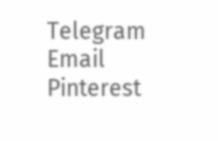Telegram
Email
Pinterest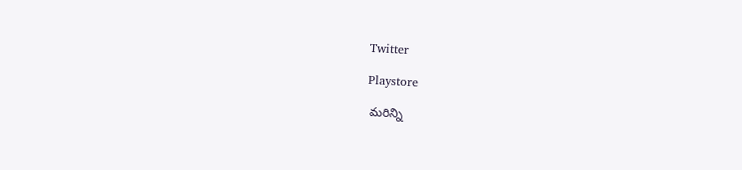Twitter

Playstore

 మరిన్ని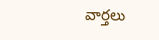వార్తలు